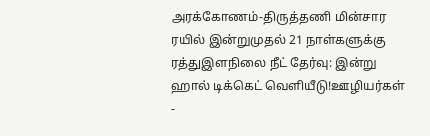அரக்கோணம்-திருத்தணி மின்சார ரயில் இன்றுமுதல் 21 நாள்களுக்கு ரத்துஇளநிலை நீட் தேர்வு: இன்று ஹால் டிக்கெட் வெளியீடு!ஊழியர்கள் -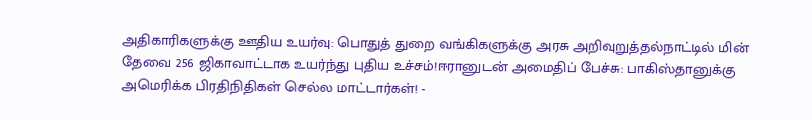அதிகாரிகளுக்கு ஊதிய உயர்வு: பொதுத் துறை வங்கிகளுக்கு அரசு அறிவுறுத்தல்நாட்டில் மின் தேவை 256 ஜிகாவாட்டாக உயர்ந்து புதிய உச்சம்!ஈரானுடன் அமைதிப் பேச்சு: பாகிஸ்தானுக்கு அமெரிக்க பிரதிநிதிகள் செல்ல மாட்டார்கள்! -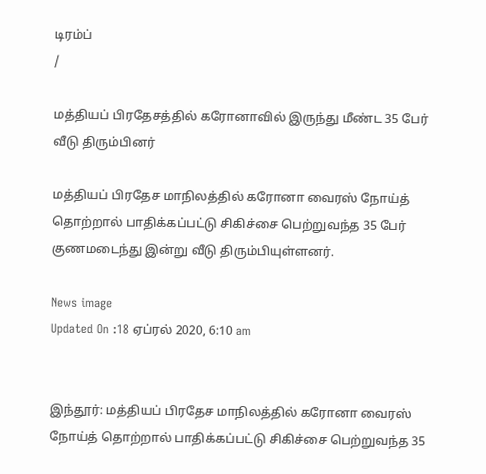டிரம்ப்
/

மத்தியப் பிரதேசத்தில் கரோனாவில் இருந்து மீண்ட 35 பேர் வீடு திரும்பினர்

மத்தியப் பிரதேச மாநிலத்தில் கரோனா வைரஸ் நோய்த் தொற்றால் பாதிக்கப்பட்டு சிகிச்சை பெற்றுவந்த 35 பேர் குணமடைந்து இன்று வீடு திரும்பியுள்ளனர்.

News image
Updated On :18 ஏப்ரல் 2020, 6:10 am


இந்தூர்: மத்தியப் பிரதேச மாநிலத்தில் கரோனா வைரஸ் நோய்த் தொற்றால் பாதிக்கப்பட்டு சிகிச்சை பெற்றுவந்த 35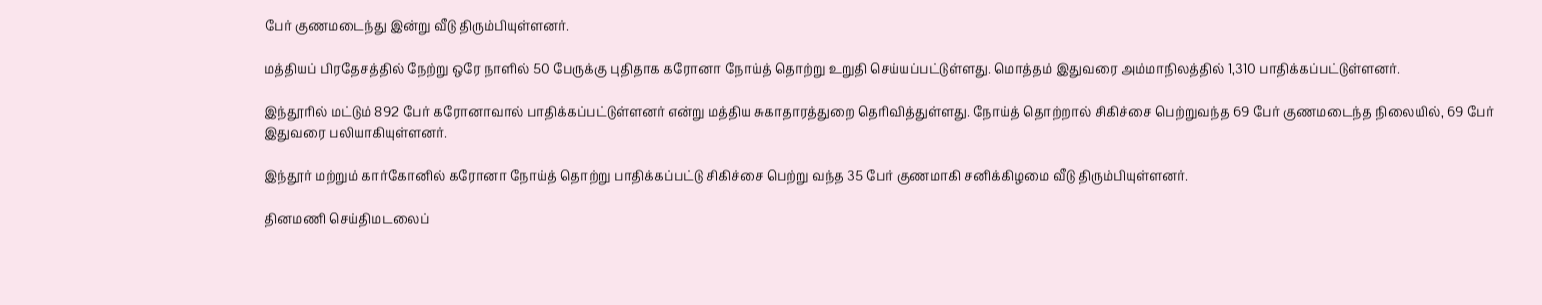பேர் குணமடைந்து இன்று வீடு திரும்பியுள்ளனர்.

மத்தியப் பிரதேசத்தில் நேற்று ஒரே நாளில் 50 பேருக்கு புதிதாக கரோனா நோய்த் தொற்று உறுதி செய்யப்பட்டுள்ளது. மொத்தம் இதுவரை அம்மாநிலத்தில் 1,310 பாதிக்கப்பட்டுள்ளனர்.

இந்தூரில் மட்டும் 892 பேர் கரோனாவால் பாதிக்கப்பட்டுள்ளனர் என்று மத்திய சுகாதாரத்துறை தெரிவித்துள்ளது. நோய்த் தொற்றால் சிகிச்சை பெற்றுவந்த 69 பேர் குணமடைந்த நிலையில், 69 பேர் இதுவரை பலியாகியுள்ளனர்.

இந்தூர் மற்றும் கார்கோனில் கரோனா நோய்த் தொற்று பாதிக்கப்பட்டு சிகிச்சை பெற்று வந்த 35 பேர் குணமாகி சனிக்கிழமை வீடு திரும்பியுள்ளனர்.

தினமணி செய்திமடலைப்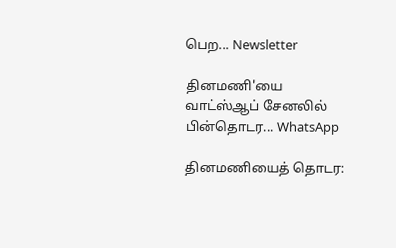பெற... Newsletter

தினமணி'யை வாட்ஸ்ஆப் சேனலில் பின்தொடர... WhatsApp

தினமணியைத் தொடர: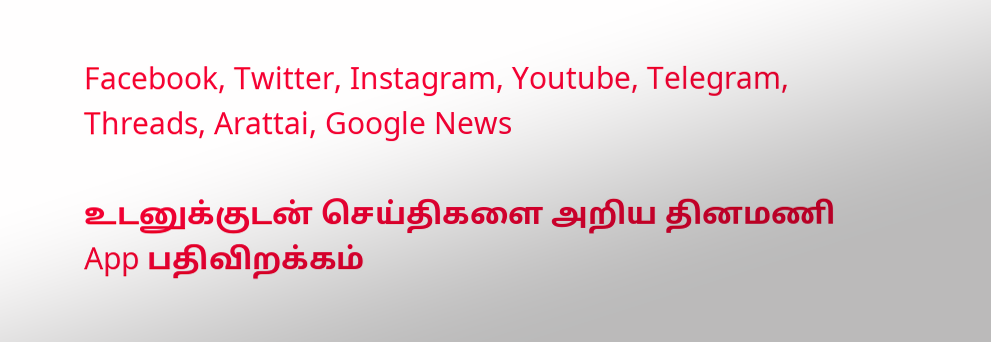Facebook, Twitter, Instagram, Youtube, Telegram, Threads, Arattai, Google News

உடனுக்குடன் செய்திகளை அறிய தினமணி App பதிவிறக்கம்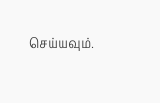செய்யவும்.